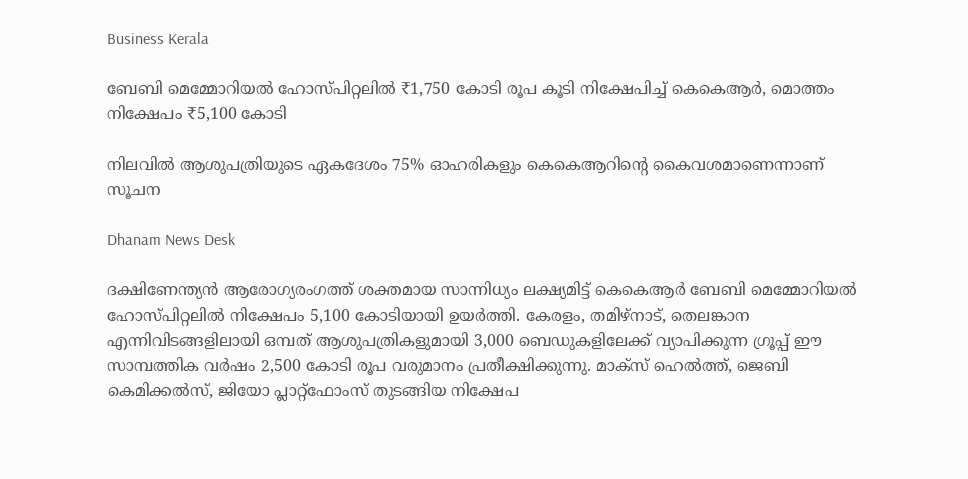Business Kerala

ബേബി മെമ്മോറിയല്‍ ഹോസ്പിറ്റലില്‍ ₹1,750 കോടി രൂപ കൂടി നിക്ഷേപിച്ച് കെകെആര്‍, മൊത്തം നിക്ഷേപം ₹5,100 കോടി

നിലവില്‍ ആശുപത്രിയുടെ ഏകദേശം 75% ഓഹരികളും കെകെആറിന്റെ കൈവശമാണെന്നാണ് സൂചന

Dhanam News Desk

ദക്ഷിണേന്ത്യന്‍ ആരോഗ്യരംഗത്ത് ശക്തമായ സാന്നിധ്യം ലക്ഷ്യമിട്ട് കെകെആര്‍ ബേബി മെമ്മോറിയല്‍ ഹോസ്പിറ്റലില്‍ നിക്ഷേപം 5,100 കോടിയായി ഉയര്‍ത്തി. കേരളം, തമിഴ്‌നാട്, തെലങ്കാന എന്നിവിടങ്ങളിലായി ഒമ്പത് ആശുപത്രികളുമായി 3,000 ബെഡുകളിലേക്ക് വ്യാപിക്കുന്ന ഗ്രൂപ്പ് ഈ സാമ്പത്തിക വര്‍ഷം 2,500 കോടി രൂപ വരുമാനം പ്രതീക്ഷിക്കുന്നു. മാക്‌സ് ഹെല്‍ത്ത്, ജെബി കെമിക്കല്‍സ്, ജിയോ പ്ലാറ്റ്ഫോംസ് തുടങ്ങിയ നിക്ഷേപ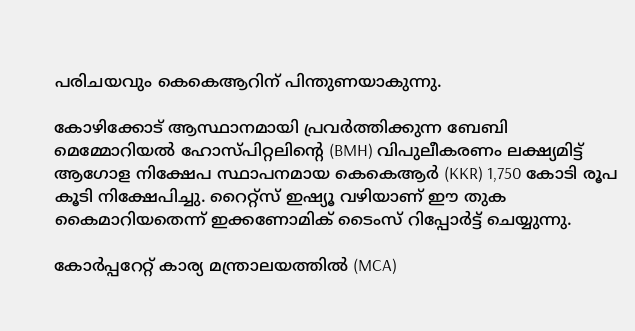പരിചയവും കെകെആറിന് പിന്തുണയാകുന്നു.

കോഴിക്കോട് ആസ്ഥാനമായി പ്രവര്‍ത്തിക്കുന്ന ബേബി മെമ്മോറിയല്‍ ഹോസ്പിറ്റലിന്റെ (BMH) വിപുലീകരണം ലക്ഷ്യമിട്ട് ആഗോള നിക്ഷേപ സ്ഥാപനമായ കെകെആര്‍ (KKR) 1,750 കോടി രൂപ കൂടി നിക്ഷേപിച്ചു. റൈറ്റ്സ് ഇഷ്യൂ വഴിയാണ് ഈ തുക കൈമാറിയതെന്ന് ഇക്കണോമിക് ടൈംസ് റിപ്പോര്‍ട്ട് ചെയ്യുന്നു.

കോര്‍പ്പറേറ്റ് കാര്യ മന്ത്രാലയത്തില്‍ (MCA)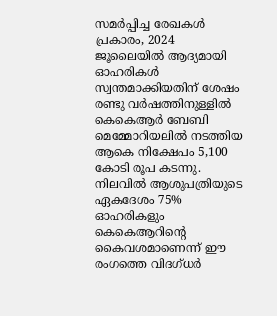സമര്‍പ്പിച്ച രേഖകള്‍ പ്രകാരം, 2024 ജൂലൈയില്‍ ആദ്യമായി ഓഹരികള്‍ സ്വന്തമാക്കിയതിന് ശേഷം രണ്ടു വര്‍ഷത്തിനുള്ളില്‍ കെകെആര്‍ ബേബി മെമ്മോറിയലില്‍ നടത്തിയ ആകെ നിക്ഷേപം 5,100 കോടി രൂപ കടന്നു. നിലവില്‍ ആശുപത്രിയുടെ ഏകദേശം 75% ഓഹരികളും കെകെആറിന്റെ കൈവശമാണെന്ന് ഈ രംഗത്തെ വിദഗ്ധര്‍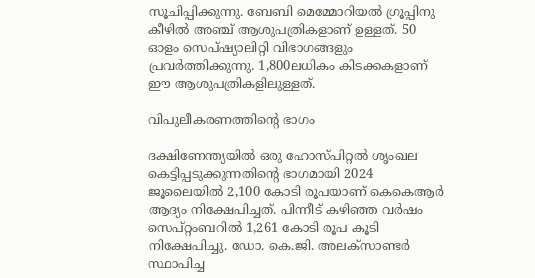സൂചിപ്പിക്കുന്നു. ബേബി മെമ്മോറിയല്‍ ഗ്രൂപ്പിനു കീഴില്‍ അഞ്ച് ആശുപത്രികളാണ് ഉള്ളത്. 50 ഓളം സെപ്ഷ്യാലിറ്റി വിഭാഗങ്ങളും പ്രവര്‍ത്തിക്കുന്നു. 1,800ലധികം കിടക്കകളാണ് ഈ ആശുപത്രികളിലുള്ളത്.

വിപുലീകരണത്തിന്റെ ഭാഗം

ദക്ഷിണേന്ത്യയില്‍ ഒരു ഹോസ്പിറ്റല്‍ ശൃംഖല കെട്ടിപ്പടുക്കുന്നതിന്റെ ഭാഗമായി 2024 ജൂലൈയില്‍ 2,100 കോടി രൂപയാണ് കെകെആര്‍ ആദ്യം നിക്ഷേപിച്ചത്. പിന്നീട് കഴിഞ്ഞ വര്‍ഷം സെപ്റ്റംബറില്‍ 1,261 കോടി രൂപ കൂടി നിക്ഷേപിച്ചു. ഡോ. കെ.ജി. അലക്‌സാണ്ടര്‍ സ്ഥാപിച്ച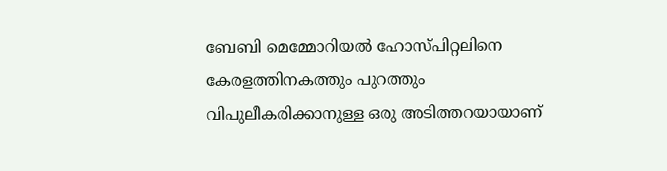ബേബി മെമ്മോറിയല്‍ ഹോസ്പിറ്റലിനെ കേരളത്തിനകത്തും പുറത്തും വിപുലീകരിക്കാനുള്ള ഒരു അടിത്തറയായാണ്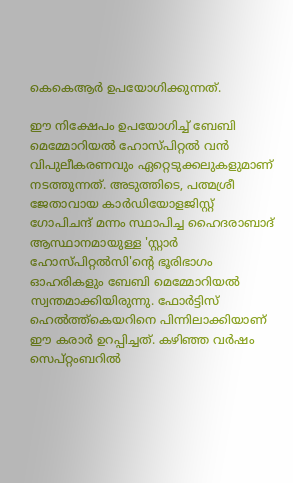കെകെആര്‍ ഉപയോഗിക്കുന്നത്.

ഈ നിക്ഷേപം ഉപയോഗിച്ച് ബേബി മെമ്മോറിയല്‍ ഹോസ്പിറ്റല്‍ വന്‍ വിപുലീകരണവും ഏറ്റെടുക്കലുകളുമാണ് നടത്തുന്നത്. അടുത്തിടെ, പത്മശ്രീ ജേതാവായ കാര്‍ഡിയോളജിസ്റ്റ് ഗോപിചന്ദ് മന്നം സ്ഥാപിച്ച ഹൈദരാബാദ് ആസ്ഥാനമായുള്ള 'സ്റ്റാര്‍ ഹോസ്പിറ്റല്‍സി'ന്റെ ഭൂരിഭാഗം ഓഹരികളും ബേബി മെമ്മോറിയല്‍ സ്വന്തമാക്കിയിരുന്നു. ഫോര്‍ട്ടിസ് ഹെല്‍ത്ത്‌കെയറിനെ പിന്നിലാക്കിയാണ് ഈ കരാര്‍ ഉറപ്പിച്ചത്. കഴിഞ്ഞ വര്‍ഷം സെപ്റ്റംബറില്‍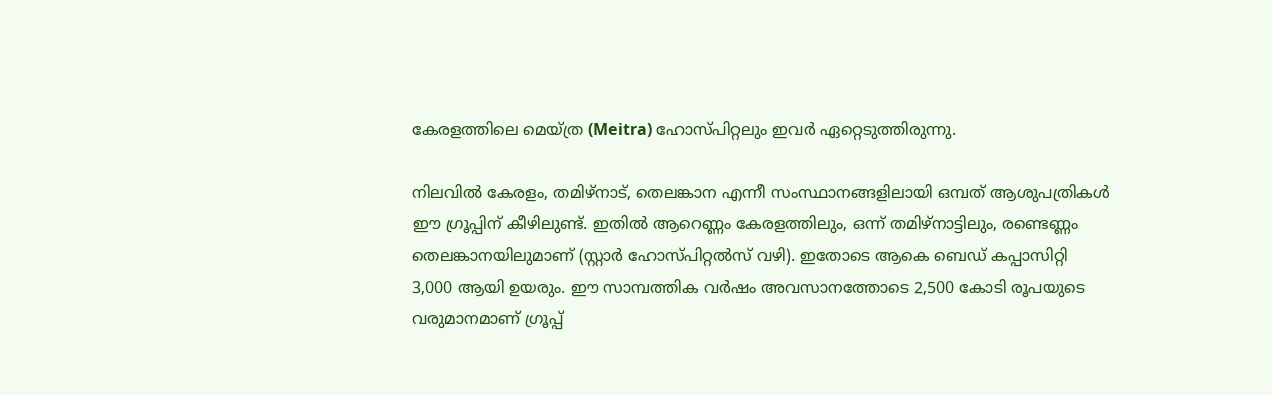കേരളത്തിലെ മെയ്ത്ര (Meitra) ഹോസ്പിറ്റലും ഇവര്‍ ഏറ്റെടുത്തിരുന്നു.

നിലവില്‍ കേരളം, തമിഴ്‌നാട്, തെലങ്കാന എന്നീ സംസ്ഥാനങ്ങളിലായി ഒമ്പത് ആശുപത്രികള്‍ ഈ ഗ്രൂപ്പിന് കീഴിലുണ്ട്. ഇതില്‍ ആറെണ്ണം കേരളത്തിലും, ഒന്ന് തമിഴ്‌നാട്ടിലും, രണ്ടെണ്ണം തെലങ്കാനയിലുമാണ് (സ്റ്റാര്‍ ഹോസ്പിറ്റല്‍സ് വഴി). ഇതോടെ ആകെ ബെഡ് കപ്പാസിറ്റി 3,000 ആയി ഉയരും. ഈ സാമ്പത്തിക വര്‍ഷം അവസാനത്തോടെ 2,500 കോടി രൂപയുടെ വരുമാനമാണ് ഗ്രൂപ്പ്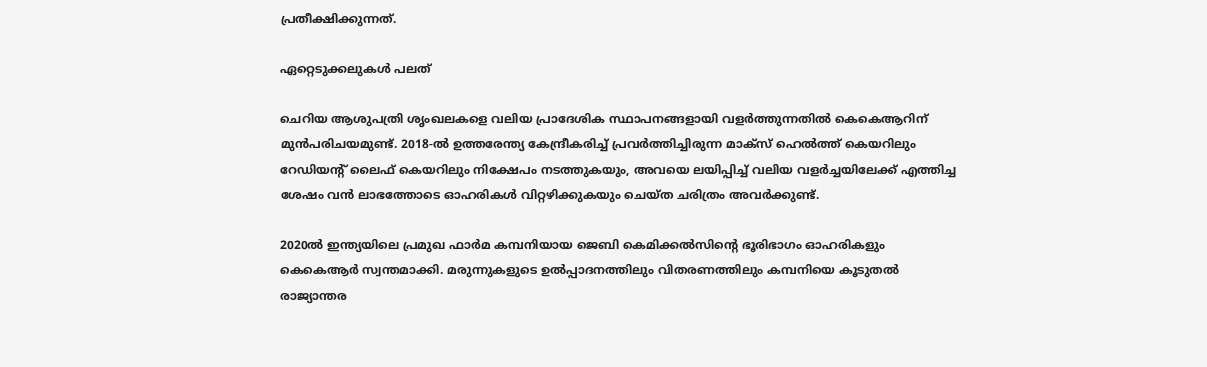പ്രതീക്ഷിക്കുന്നത്.

ഏറ്റെടുക്കലുകള്‍ പലത്‌

ചെറിയ ആശുപത്രി ശൃംഖലകളെ വലിയ പ്രാദേശിക സ്ഥാപനങ്ങളായി വളര്‍ത്തുന്നതില്‍ കെകെആറിന് മുന്‍പരിചയമുണ്ട്. 2018-ല്‍ ഉത്തരേന്ത്യ കേന്ദ്രീകരിച്ച് പ്രവര്‍ത്തിച്ചിരുന്ന മാക്‌സ് ഹെല്‍ത്ത് കെയറിലും റേഡിയന്റ് ലൈഫ് കെയറിലും നിക്ഷേപം നടത്തുകയും, അവയെ ലയിപ്പിച്ച് വലിയ വളര്‍ച്ചയിലേക്ക് എത്തിച്ച ശേഷം വന്‍ ലാഭത്തോടെ ഓഹരികള്‍ വിറ്റഴിക്കുകയും ചെയ്ത ചരിത്രം അവര്‍ക്കുണ്ട്.

2020ല്‍ ഇന്ത്യയിലെ പ്രമുഖ ഫാര്‍മ കമ്പനിയായ ജെബി കെമിക്കല്‍സിന്റെ ഭൂരിഭാഗം ഓഹരികളും കെകെആര്‍ സ്വന്തമാക്കി. മരുന്നുകളുടെ ഉല്‍പ്പാദനത്തിലും വിതരണത്തിലും കമ്പനിയെ കൂടുതല്‍ രാജ്യാന്തര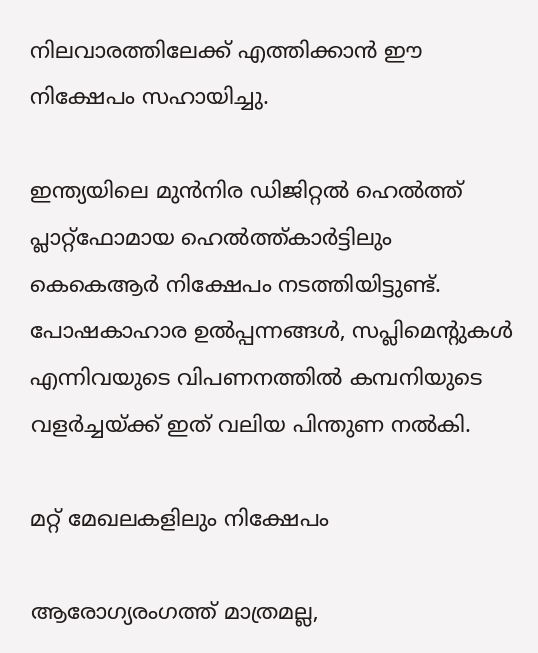നിലവാരത്തിലേക്ക് എത്തിക്കാന്‍ ഈ നിക്ഷേപം സഹായിച്ചു.

ഇന്ത്യയിലെ മുന്‍നിര ഡിജിറ്റല്‍ ഹെല്‍ത്ത് പ്ലാറ്റ്ഫോമായ ഹെല്‍ത്ത്കാര്‍ട്ടിലും കെകെആര്‍ നിക്ഷേപം നടത്തിയിട്ടുണ്ട്. പോഷകാഹാര ഉല്‍പ്പന്നങ്ങള്‍, സപ്ലിമെന്റുകള്‍ എന്നിവയുടെ വിപണനത്തില്‍ കമ്പനിയുടെ വളര്‍ച്ചയ്ക്ക് ഇത് വലിയ പിന്തുണ നല്‍കി.

മറ്റ് മേഖലകളിലും നിക്ഷേപം

ആരോഗ്യരംഗത്ത് മാത്രമല്ല,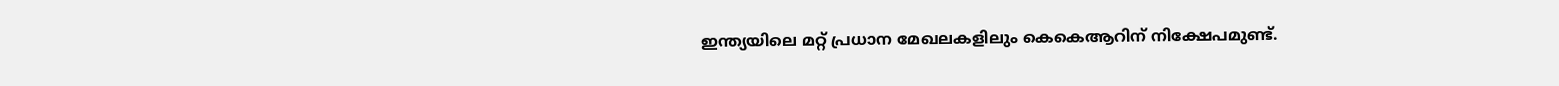ഇന്ത്യയിലെ മറ്റ് പ്രധാന മേഖലകളിലും കെകെആറിന് നിക്ഷേപമുണ്ട്.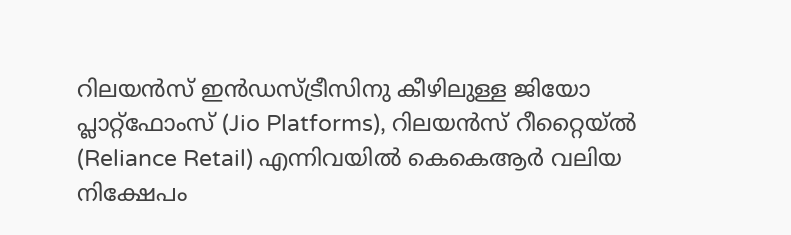റിലയന്‍സ് ഇന്‍ഡസ്ട്രീസിനു കീഴിലുള്ള ജിയോ പ്ലാറ്റ്ഫോംസ് (Jio Platforms), റിലയന്‍സ് റീറ്റൈയ്ല്‍ (Reliance Retail) എന്നിവയില്‍ കെകെആര്‍ വലിയ നിക്ഷേപം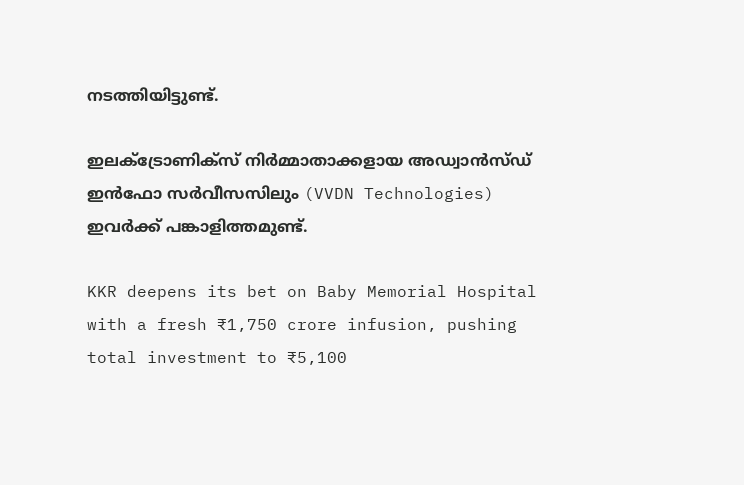നടത്തിയിട്ടുണ്ട്.

ഇലക്ട്രോണിക്‌സ് നിര്‍മ്മാതാക്കളായ അഡ്വാന്‍സ്ഡ് ഇന്‍ഫോ സര്‍വീസസിലും (VVDN Technologies) ഇവര്‍ക്ക് പങ്കാളിത്തമുണ്ട്.

KKR deepens its bet on Baby Memorial Hospital with a fresh ₹1,750 crore infusion, pushing total investment to ₹5,100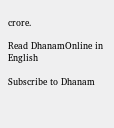crore.

Read DhanamOnline in English

Subscribe to Dhanam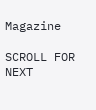Magazine

SCROLL FOR NEXT